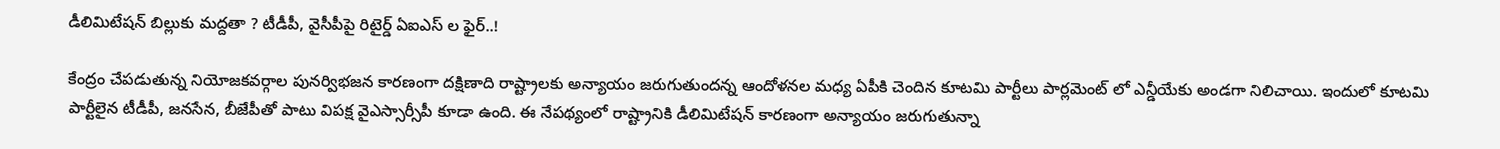డీలిమిటేషన్ బిల్లుకు మద్దతా ? టీడీపీ, వైసీపీపై రిటైర్డ్ ఏఐఎస్ ల ఫైర్..!

కేంద్రం చేపడుతున్న నియోజకవర్గాల పునర్విభజన కారణంగా దక్షిణాది రాష్ట్రాలకు అన్యాయం జరుగుతుందన్న ఆందోళనల మధ్య ఏపీకి చెందిన కూటమి పార్టీలు పార్లమెంట్ లో ఎన్డీయేకు అండగా నిలిచాయి. ఇందులో కూటమి పార్టీలైన టీడీపీ, జనసేన, బీజేపీతో పాటు విపక్ష వైఎస్సార్సీపీ కూడా ఉంది. ఈ నేపథ్యంలో రాష్ట్రానికి డీలిమిటేషన్ కారణంగా అన్యాయం జరుగుతున్నా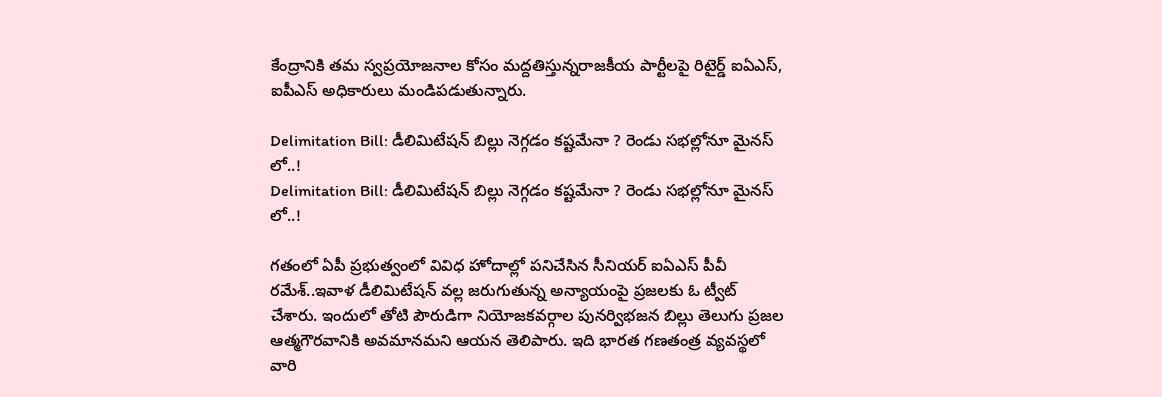కేంద్రానికి తమ స్వప్రయోజనాల కోసం మద్దతిస్తున్నరాజకీయ పార్టీలపై రిటైర్డ్ ఐఏఎస్, ఐపీఎస్ అధికారులు మండిపడుతున్నారు.

Delimitation Bill: డీలిమిటేషన్ బిల్లు నెగ్గడం కష్టమేనా ? రెండు సభల్లోనూ మైనస్ లో..!
Delimitation Bill: డీలిమిటేషన్ బిల్లు నెగ్గడం కష్టమేనా ? రెండు సభల్లోనూ మైనస్ లో..!

గతంలో ఏపీ ప్రభుత్వంలో వివిధ హోదాల్లో పనిచేసిన సీనియర్ ఐఏఎస్ పీవీ రమేశ్..ఇవాళ డీలిమిటేషన్ వల్ల జరుగుతున్న అన్యాయంపై ప్రజలకు ఓ ట్వీట్ చేశారు. ఇందులో తోటి పౌరుడిగా నియోజకవర్గాల పునర్విభజన బిల్లు తెలుగు ప్రజల ఆత్మగౌరవానికి అవమానమని ఆయన తెలిపారు. ఇది భారత గణతంత్ర వ్యవస్థలో వారి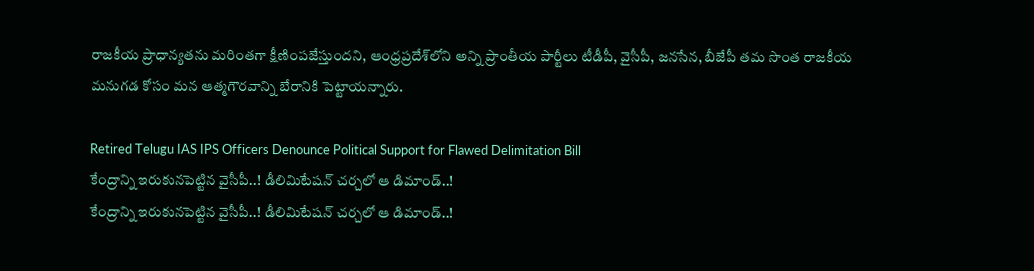రాజకీయ ప్రాధాన్యతను మరింతగా క్షీణింపజేస్తుందని, ఆంధ్రప్రదేశ్‌లోని అన్ని ప్రాంతీయ పార్టీలు టీడీపీ, వైసీపీ, జనసేన, బీజేపీ తమ సొంత రాజకీయ మనుగడ కోసం మన ఆత్మగౌరవాన్ని బేరానికి పెట్టాయన్నారు.

Retired Telugu IAS IPS Officers Denounce Political Support for Flawed Delimitation Bill
కేంద్రాన్ని ఇరుకునపెట్టిన వైసీపీ..! డీలిమిటేషన్ చర్చలో ఆ డిమాండ్..!
కేంద్రాన్ని ఇరుకునపెట్టిన వైసీపీ..! డీలిమిటేషన్ చర్చలో ఆ డిమాండ్..!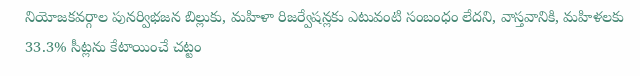నియోజకవర్గాల పునర్విభజన బిల్లుకు, మహిళా రిజర్వేషన్లకు ఎటువంటి సంబంధం లేదని, వాస్తవానికి, మహిళలకు 33.3% సీట్లను కేటాయించే చట్టం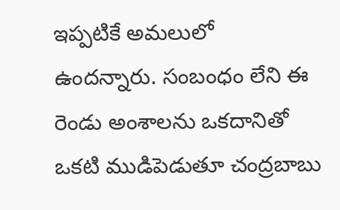ఇప్పటికే అమలులో ఉందన్నారు. సంబంధం లేని ఈ రెండు అంశాలను ఒకదానితో ఒకటి ముడిపెడుతూ చంద్రబాబు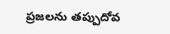ప్రజలను తప్పుదోవ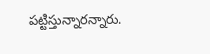పట్టిస్తున్నారన్నారు.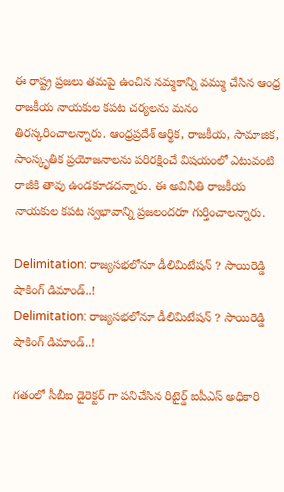ఈ రాష్ట్ర ప్రజలు తమపై ఉంచిన నమ్మకాన్ని వమ్ము చేసిన ఆంధ్ర రాజకీయ నాయకుల కపట చర్యలను మనం తిరస్కరించాలన్నారు. ఆంధ్రప్రదేశ్ ఆర్థిక, రాజకీయ, సామాజిక, సాంస్కృతిక ప్రయోజనాలను పరిరక్షించే విషయంలో ఎటువంటి రాజీకి తావు ఉండకూడదన్నారు. ఈ అవినీతి రాజకీయ నాయకుల కపట స్వభావాన్ని ప్రజలందరూ గుర్తించాలన్నారు.

Delimitation: రాజ్యసభలోనూ డీలిమిటేషన్ ? సాయిరెడ్డి షాకింగ్ డిమాండ్..!
Delimitation: రాజ్యసభలోనూ డీలిమిటేషన్ ? సాయిరెడ్డి షాకింగ్ డిమాండ్..!

గతంలో సీబీఐ డైరెక్టర్ గా పనిచేసిన రిటైర్డ్ ఐపీఎస్ అధికారి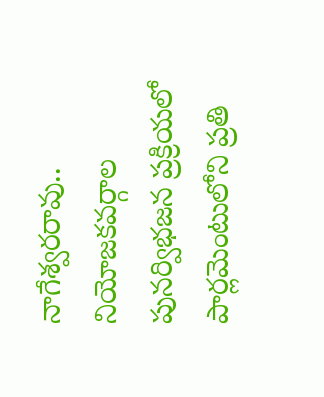నాగేశ్వరరావు.. నియోజకవర్గాల పునర్విభజన ప్రక్రియలో పార్లమెంటులోని ప్రతి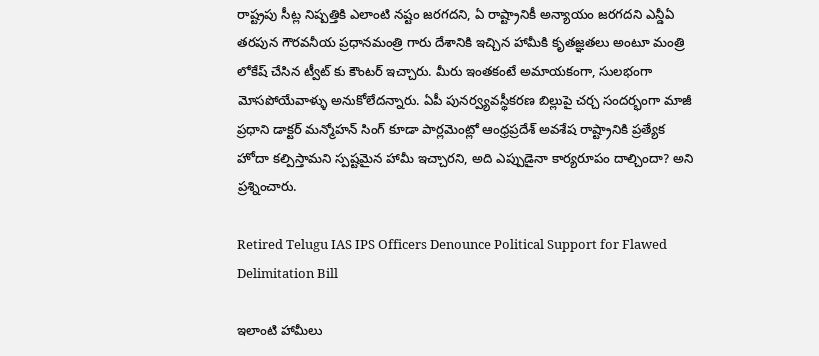రాష్ట్రపు సీట్ల నిష్పత్తికి ఎలాంటి నష్టం జరగదని, ఏ రాష్ట్రానికీ అన్యాయం జరగదని ఎన్డీఏ తరపున గౌరవనీయ ప్రధానమంత్రి గారు దేశానికి ఇచ్చిన హామీకి కృతజ్ఞతలు అంటూ మంత్రి లోకేష్ చేసిన ట్వీట్ కు కౌంటర్ ఇచ్చారు. మీరు ఇంతకంటే అమాయకంగా, సులభంగా మోసపోయేవాళ్ళు అనుకోలేదన్నారు. ఏపీ పునర్వ్యవస్థీకరణ బిల్లుపై చర్చ సందర్భంగా మాజీ ప్రధాని డాక్టర్ మన్మోహన్ సింగ్ కూడా పార్లమెంట్లో ఆంధ్రప్రదేశ్ అవశేష రాష్ట్రానికి ప్రత్యేక హోదా కల్పిస్తామని స్పష్టమైన హామీ ఇచ్చారని, అది ఎప్పుడైనా కార్యరూపం దాల్చిందా? అని ప్రశ్నించారు.

Retired Telugu IAS IPS Officers Denounce Political Support for Flawed Delimitation Bill

ఇలాంటి హామీలు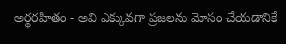అర్థరహితం - అవి ఎక్కువగా ప్రజలను మోసం చేయడానికే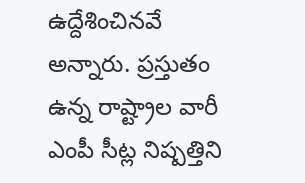ఉద్దేశించినవే అన్నారు. ప్రస్తుతం ఉన్న రాష్ట్రాల వారీ ఎంపీ సీట్ల నిష్పత్తిని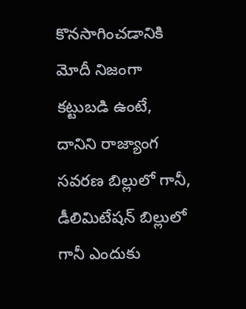కొనసాగించడానికి మోదీ నిజంగా కట్టుబడి ఉంటే, దానిని రాజ్యాంగ సవరణ బిల్లులో గానీ, డీలిమిటేషన్ బిల్లులో గానీ ఎందుకు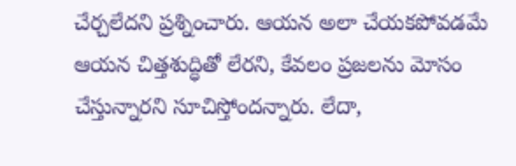చేర్చలేదని ప్రశ్నించారు. ఆయన అలా చేయకపోవడమే ఆయన చిత్తశుద్ధితో లేరని, కేవలం ప్రజలను మోసం చేస్తున్నారని సూచిస్తోందన్నారు. లేదా,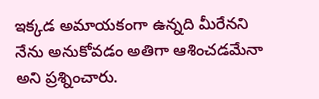ఇక్కడ అమాయకంగా ఉన్నది మీరేనని నేను అనుకోవడం అతిగా ఆశించడమేనా అని ప్రశ్నించారు.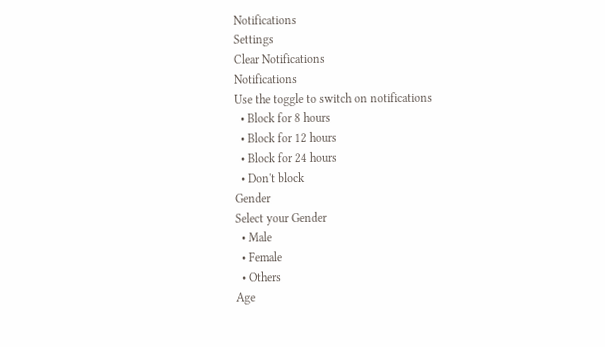Notifications
Settings
Clear Notifications
Notifications
Use the toggle to switch on notifications
  • Block for 8 hours
  • Block for 12 hours
  • Block for 24 hours
  • Don't block
Gender
Select your Gender
  • Male
  • Female
  • Others
Age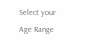Select your Age Range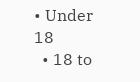• Under 18
  • 18 to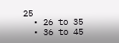25
  • 26 to 35
  • 36 to 45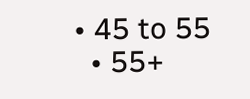• 45 to 55
  • 55+